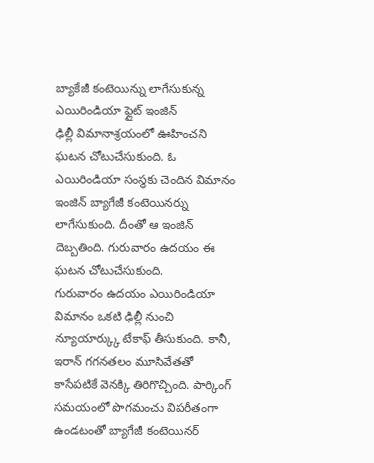బ్యాకేజీ కంటెయిన్ను లాగేసుకున్న ఎయిరిండియా ఫ్లైట్ ఇంజిన్
ఢిల్లీ విమానాశ్రయంలో ఊహించని ఘటన చోటుచేసుకుంది. ఓ ఎయిరిండియా సంస్థకు చెందిన విమానం ఇంజిన్ బ్యాగేజీ కంటెయినర్ను లాగేసుకుంది. దీంతో ఆ ఇంజిన్ దెబ్బతింది. గురువారం ఉదయం ఈ ఘటన చోటుచేసుకుంది.
గురువారం ఉదయం ఎయిరిండియా విమానం ఒకటి ఢిల్లీ నుంచి న్యూయార్క్కు టేకాఫ్ తీసుకుంది. కానీ, ఇరాన్ గగనతలం మూసివేతతో కాసేపటికే వెనక్కి తిరిగొచ్చింది. పార్కింగ్ సమయంలో పొగమంచు విపరీతంగా ఉండటంతో బ్యాగేజీ కంటెయినర్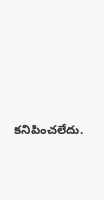కనిపించలేదు.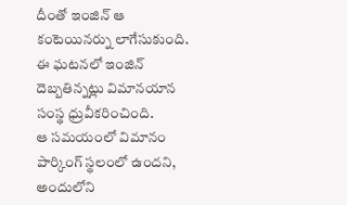దీంతో ఇంజిన్ ఆ కంటెయినర్ను లాగేసుకుంది. ఈ ఘటనలో ఇంజిన్ దెబ్బతిన్నట్లు విమానయాన సంస్థ ధ్రువీకరించింది.
ఆ సమయంలో విమానం పార్కింగ్ స్థలంలో ఉందని, అందులోని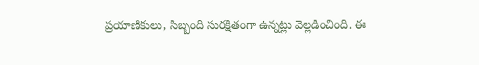ప్రయాణికులు, సిబ్బంది సురక్షితంగా ఉన్నట్లు వెల్లడించింది. ఈ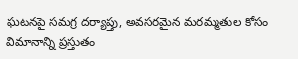ఘటనపై సమగ్ర దర్యాప్తు, అవసరమైన మరమ్మతుల కోసం విమానాన్ని ప్రస్తుతం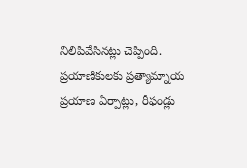నిలిపివేసినట్లు చెప్పింది. ప్రయాణికులకు ప్రత్యామ్నాయ ప్రయాణ ఏర్పాట్లు, రీఫండ్లు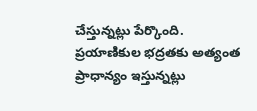చేస్తున్నట్లు పేర్కొంది. ప్రయాణికుల భద్రతకు అత్యంత ప్రాధాన్యం ఇస్తున్నట్లు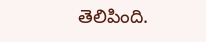తెలిపింది.